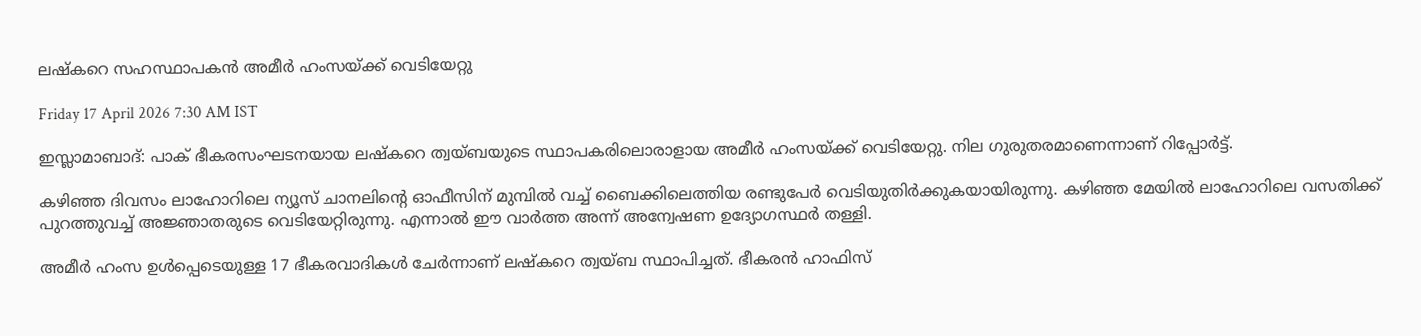ലഷ്‌കറെ സഹസ്ഥാപകൻ അമീർ ഹംസയ്ക്ക് വെടിയേറ്റു

Friday 17 April 2026 7:30 AM IST

ഇസ്ലാമാബാദ്: പാക് ഭീകരസംഘടനയായ ലഷ്‌കറെ ത്വയ്‌ബയുടെ സ്ഥാപകരിലൊരാളായ അമീർ ഹംസയ്ക്ക് വെടിയേറ്റു. നില ഗുരുതരമാണെന്നാണ് റിപ്പോർട്ട്.

കഴിഞ്ഞ ദിവസം ലാഹോറിലെ ന്യൂസ് ചാനലിന്റെ ഓഫീസിന് മുമ്പിൽ വച്ച് ബൈക്കിലെത്തിയ രണ്ടുപേർ വെടിയുതിർക്കുകയായിരുന്നു. കഴിഞ്ഞ മേയിൽ ലാഹോറിലെ വസതിക്ക് പുറത്തുവച്ച് അജ്ഞാതരുടെ വെടിയേറ്റിരുന്നു. എന്നാൽ ഈ വാർത്ത അന്ന് അന്വേഷണ ഉദ്യോഗസ്ഥർ തള്ളി.

അമീർ ഹംസ ഉൾപ്പെടെയുള്ള 17 ഭീകരവാദികൾ ചേർന്നാണ് ലഷ്‌കറെ ത്വയ്‌ബ സ്ഥാപിച്ചത്. ഭീകരൻ ഹാഫിസ്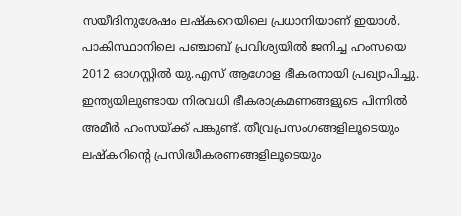സയീദിനുശേഷം ലഷ്‌കറെയിലെ പ്രധാനിയാണ് ഇയാൾ. പാകിസ്ഥാനിലെ പഞ്ചാബ് പ്രവിശ്യയിൽ ജനിച്ച ഹംസയെ 2012 ഓഗസ്റ്റിൽ യു.എസ് ആഗോള ഭീകരനായി പ്രഖ്യാപിച്ചു. ഇന്ത്യയിലുണ്ടായ നിരവധി ഭീകരാക്രമണങ്ങളുടെ പിന്നിൽ അമീർ ഹംസയ്ക്ക് പങ്കുണ്ട്. തീവ്രപ്രസംഗങ്ങളിലൂടെയും ലഷ്‌കറിന്റെ പ്രസിദ്ധീകരണങ്ങളിലൂടെയും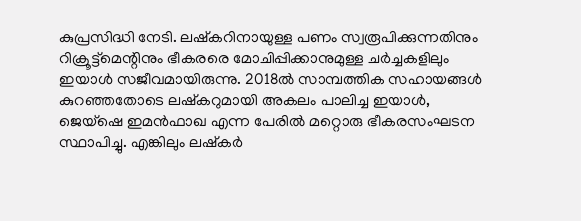കുപ്രസിദ്ധി നേടി. ലഷ്‌കറിനായുള്ള പണം സ്വരൂപിക്കുന്നതിനും റിക്രൂട്ട്‌മെന്റിനും ഭീകരരെ മോചിപ്പിക്കാനുമുള്ള ചർച്ചകളിലും ഇയാൾ സജീവമായിരുന്നു. 2018ൽ സാമ്പത്തിക സഹായങ്ങൾ കുറഞ്ഞതോടെ ലഷ്‌കറുമായി അകലം പാലിച്ച ഇയാൾ, ജെയ്‌ഷെ ഇമൻഫാഖ എന്ന പേരിൽ മറ്റൊരു ഭീകരസംഘടന സ്ഥാപിച്ചു. എങ്കിലും ലഷ്‌കർ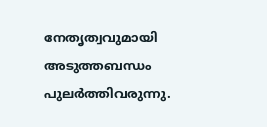നേതൃത്വവുമായി അടുത്തബന്ധം പുലർത്തിവരുന്നു.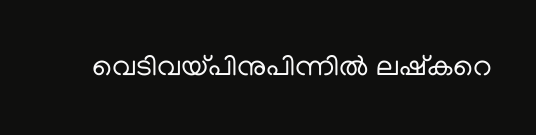വെടിവയ്പിനുപിന്നിൽ ലഷ്കറെ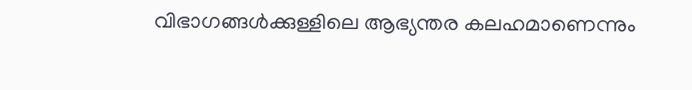വിഭാഗങ്ങൾക്കുള്ളിലെ ആഭ്യന്തര കലഹമാണെന്നും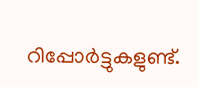റിപ്പോർട്ടുകളുണ്ട്.